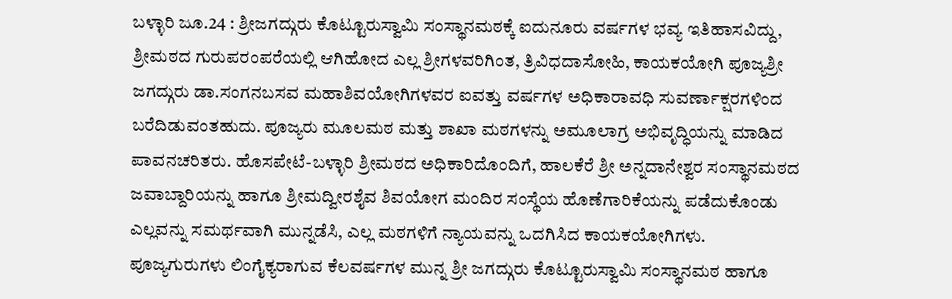ಬಳ್ಳಾರಿ ಜೂ.24 : ಶ್ರೀಜಗದ್ಗುರು ಕೊಟ್ಟೂರುಸ್ವಾಮಿ ಸಂಸ್ಥಾನಮಠಕ್ಕೆ ಐದುನೂರು ವರ್ಷಗಳ ಭವ್ಯ ಇತಿಹಾಸವಿದ್ದು, ಶ್ರೀಮಠದ ಗುರುಪರಂಪರೆಯಲ್ಲಿ ಆಗಿಹೋದ ಎಲ್ಲ ಶ್ರೀಗಳವರಿಗಿಂತ, ತ್ರಿವಿಧದಾಸೋಹಿ, ಕಾಯಕಯೋಗಿ ಪೂಜ್ಯಶ್ರೀ ಜಗದ್ಗುರು ಡಾ.ಸಂಗನಬಸವ ಮಹಾಶಿವಯೋಗಿಗಳವರ ಐವತ್ತು ವರ್ಷಗಳ ಅಧಿಕಾರಾವಧಿ ಸುವರ್ಣಾಕ್ಷರಗಳಿಂದ ಬರೆದಿಡುವಂತಹುದು. ಪೂಜ್ಯರು ಮೂಲಮಠ ಮತ್ತು ಶಾಖಾ ಮಠಗಳನ್ನು ಅಮೂಲಾಗ್ರ ಅಭಿವೃದ್ಧಿಯನ್ನು ಮಾಡಿದ ಪಾವನಚರಿತರು. ಹೊಸಪೇಟೆ-ಬಳ್ಳಾರಿ ಶ್ರೀಮಠದ ಅಧಿಕಾರಿದೊಂದಿಗೆ, ಹಾಲಕೆರೆ ಶ್ರೀ ಅನ್ನದಾನೇಶ್ವರ ಸಂಸ್ಥಾನಮಠದ ಜವಾಬ್ದಾರಿಯನ್ನು ಹಾಗೂ ಶ್ರೀಮದ್ವೀರಶೈವ ಶಿವಯೋಗ ಮಂದಿರ ಸಂಸ್ಥೆಯ ಹೊಣೆಗಾರಿಕೆಯನ್ನು ಪಡೆದುಕೊಂಡು ಎಲ್ಲವನ್ನು ಸಮರ್ಥವಾಗಿ ಮುನ್ನಡೆಸಿ, ಎಲ್ಲ ಮಠಗಳಿಗೆ ನ್ಯಾಯವನ್ನು ಒದಗಿಸಿದ ಕಾಯಕಯೋಗಿಗಳು.
ಪೂಜ್ಯಗುರುಗಳು ಲಿಂಗೈಕ್ಯರಾಗುವ ಕೆಲವರ್ಷಗಳ ಮುನ್ನ ಶ್ರೀ ಜಗದ್ಗುರು ಕೊಟ್ಟೂರುಸ್ವಾಮಿ ಸಂಸ್ಥಾನಮಠ ಹಾಗೂ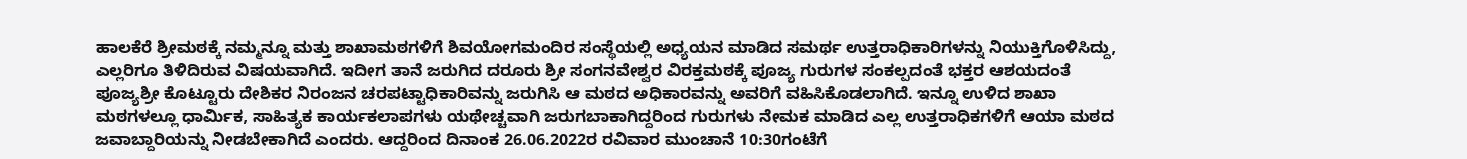ಹಾಲಕೆರೆ ಶ್ರೀಮಠಕ್ಕೆ ನಮ್ಮನ್ನೂ ಮತ್ತು ಶಾಖಾಮಠಗಳಿಗೆ ಶಿವಯೋಗಮಂದಿರ ಸಂಸ್ಥೆಯಲ್ಲಿ ಅಧ್ಯಯನ ಮಾಡಿದ ಸಮರ್ಥ ಉತ್ತರಾಧಿಕಾರಿಗಳನ್ನು ನಿಯುಕ್ತಿಗೊಳಿಸಿದ್ದು, ಎಲ್ಲರಿಗೂ ತಿಳಿದಿರುವ ವಿಷಯವಾಗಿದೆ. ಇದೀಗ ತಾನೆ ಜರುಗಿದ ದರೂರು ಶ್ರೀ ಸಂಗನವೇಶ್ವರ ವಿರಕ್ತಮಠಕ್ಕೆ ಪೂಜ್ಯ ಗುರುಗಳ ಸಂಕಲ್ಪದಂತೆ ಭಕ್ತರ ಆಶಯದಂತೆ ಪೂಜ್ಯಶ್ರೀ ಕೊಟ್ಟೂರು ದೇಶಿಕರ ನಿರಂಜನ ಚರಪಟ್ಟಾಧಿಕಾರಿವನ್ನು ಜರುಗಿಸಿ ಆ ಮಠದ ಅಧಿಕಾರವನ್ನು ಅವರಿಗೆ ವಹಿಸಿಕೊಡಲಾಗಿದೆ. ಇನ್ನೂ ಉಳಿದ ಶಾಖಾ ಮಠಗಳಲ್ಲೂ ಧಾರ್ಮಿಕ, ಸಾಹಿತ್ಯಕ ಕಾರ್ಯಕಲಾಪಗಳು ಯಥೇಚ್ಚವಾಗಿ ಜರುಗಬಾಕಾಗಿದ್ದರಿಂದ ಗುರುಗಳು ನೇಮಕ ಮಾಡಿದ ಎಲ್ಲ ಉತ್ತರಾಧಿಕಗಳಿಗೆ ಆಯಾ ಮಠದ ಜವಾಬ್ದಾರಿಯನ್ನು ನೀಡಬೇಕಾಗಿದೆ ಎಂದರು. ಆದ್ದರಿಂದ ದಿನಾಂಕ 26.06.2022ರ ರವಿವಾರ ಮುಂಚಾನೆ 10:30ಗಂಟೆಗೆ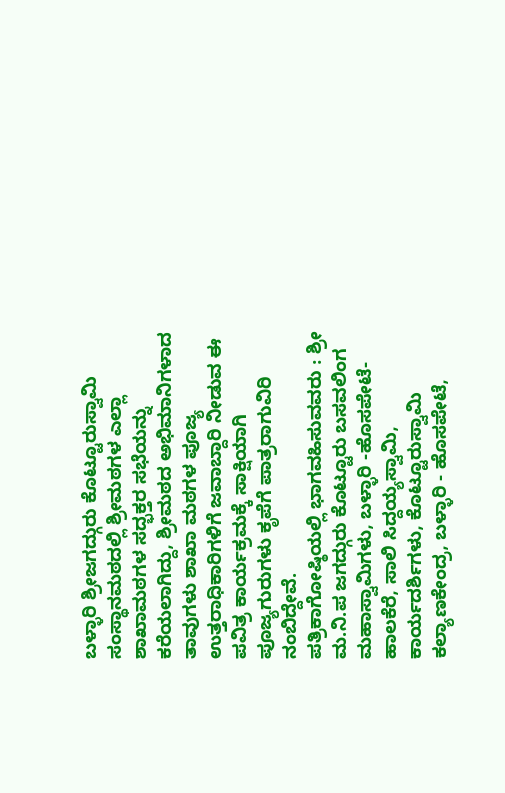ಬಳ್ಳಾರಿ ಶ್ರೀಜಗದ್ಗುರು ಕೊಟ್ಟೂರುಸ್ವಾಮಿ ಸಂಸ್ಥಾನಮಠದಲ್ಲಿ ಶ್ರೀಮಠಗಳ ಎಲ್ಲಾ ಶಾಖಾಮಠಗಳ ಸದ್ಭಕ್ತರ ಸಭೆಯನ್ನು ಕರೆಯಲಾಗಿದ್ದು, ಶ್ರೀಮಠದ ಅಭಿಮಾನಿಗಳಾದ ತಾವುಗಳು ಶಾಖಾ ಮಠಗಳ ಪೂಜ್ಯ ಉತ್ತರಾಧಿಕಾರಿಗಳಿಗೆ ಜವಾಬ್ದಾರಿ ನೀಡುವ ಈ ಪವಿತ್ರ ಕಾರ್ಯಕ್ರಮಕ್ಕೆ ಸಾಕ್ಷಿಯಾಗಿ ಪೂಜ್ಯಗುರುಗಳು ಕೃಪೆಗೆ ಪಾತ್ರರಾಗುವಿರಿ ನಂಬಿದ್ದೇವೆ.
ಪತ್ರಿಕಾಗೋಷ್ಠಿಯಲ್ಲಿ ಭಾಗವಹಿಸುವವರು : ಶ್ರೀ ಮ.ನಿ.ಪ ಜಗದ್ಗುರು ಕೊಟ್ಟೂರು ಬಸವಲಿಂಗ ಮಹಾಸ್ವಾಮಿಗಳು, ಬಳ್ಳಾರಿ -ಹೊಸಪೇಟೆ-ಹಾಲಕೆರೆ, ಸಾಲಿ ಸಿದ್ದಯ್ಯಸ್ವಾಮಿ, ಕಾರ್ಯದರ್ಶಿಗಳು, ಕೊಟ್ಟೂರುಸ್ವಾಮಿ ಕಲ್ಯಾಣಕೇಂದ್ರ, ಬಳ್ಳಾರಿ - ಹೊಸಪೇಟೆ,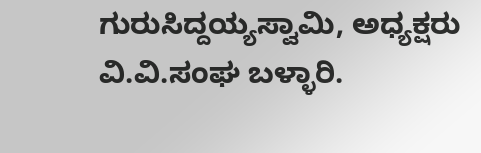ಗುರುಸಿದ್ದಯ್ಯಸ್ವಾಮಿ, ಅಧ್ಯಕ್ಷರು ವಿ.ವಿ.ಸಂಘ ಬಳ್ಳಾರಿ.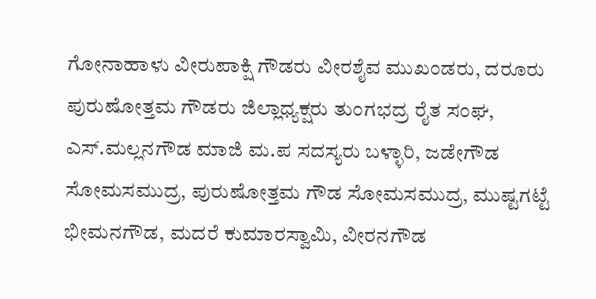ಗೋನಾಹಾಳು ವೀರುಪಾಕ್ಷಿ ಗೌಡರು ವೀರಶೈವ ಮುಖಂಡರು, ದರೂರು ಪುರುಷೋತ್ತಮ ಗೌಡರು ಜಿಲ್ಲಾಧ್ಯಕ್ಷರು ತುಂಗಭದ್ರ ರೈತ ಸಂಘ, ಎಸ್.ಮಲ್ಲನಗೌಡ ಮಾಜಿ ಮ.ಪ ಸದಸ್ಯರು ಬಳ್ಳಾರಿ, ಜಡೇಗೌಡ ಸೋಮಸಮುದ್ರ, ಪುರುಷೋತ್ತಮ ಗೌಡ ಸೋಮಸಮುದ್ರ, ಮುಷ್ಟಗಟ್ಟೆ ಭೀಮನಗೌಡ, ಮದರೆ ಕುಮಾರಸ್ವಾಮಿ, ವೀರನಗೌಡ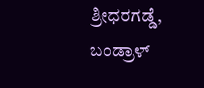ಶ್ರೀಧರಗಡ್ಡೆ, ಬಂಡ್ರಾಳ್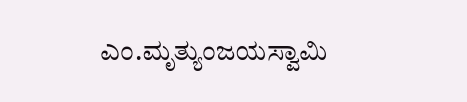ಎಂ.ಮೃತ್ಯುಂಜಯಸ್ವಾಮಿ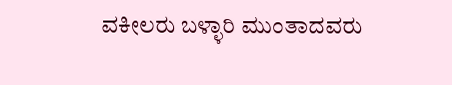ವಕೀಲರು ಬಳ್ಳಾರಿ ಮುಂತಾದವರು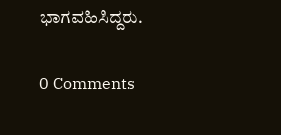ಭಾಗವಹಿಸಿದ್ದರು.

0 Comments